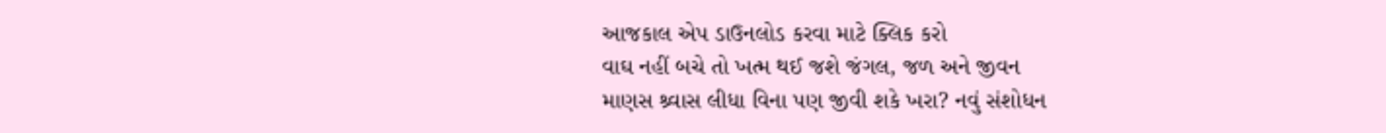આજકાલ એપ ડાઉનલોડ કરવા માટે ક્લિક કરો
વાઘ નહીં બચે તો ખત્મ થઈ જશે જંગલ, જળ અને જીવન
માણસ શ્ર્વાસ લીધા વિના પણ જીવી શકે ખરા? નવું સંશોધન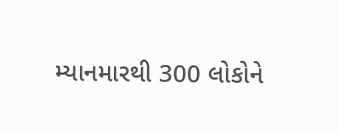મ્યાનમારથી 300 લોકોને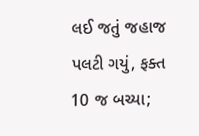લઈ જતું જહાજ પલટી ગયું, ફક્ત 10 જ બચ્યા;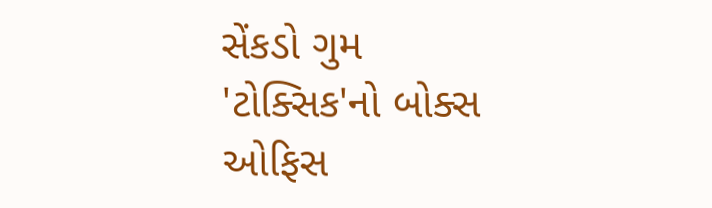સેંકડો ગુમ
'ટોક્સિક'નો બોક્સ ઓફિસ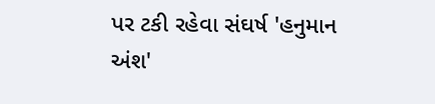પર ટકી રહેવા સંઘર્ષ 'હનુમાન અંશ'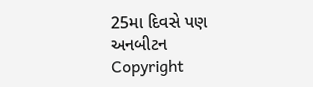25મા દિવસે પણ અનબીટન
Copyright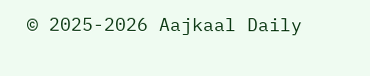© 2025-2026 Aajkaal Daily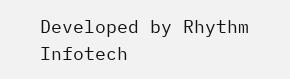Developed by Rhythm Infotech